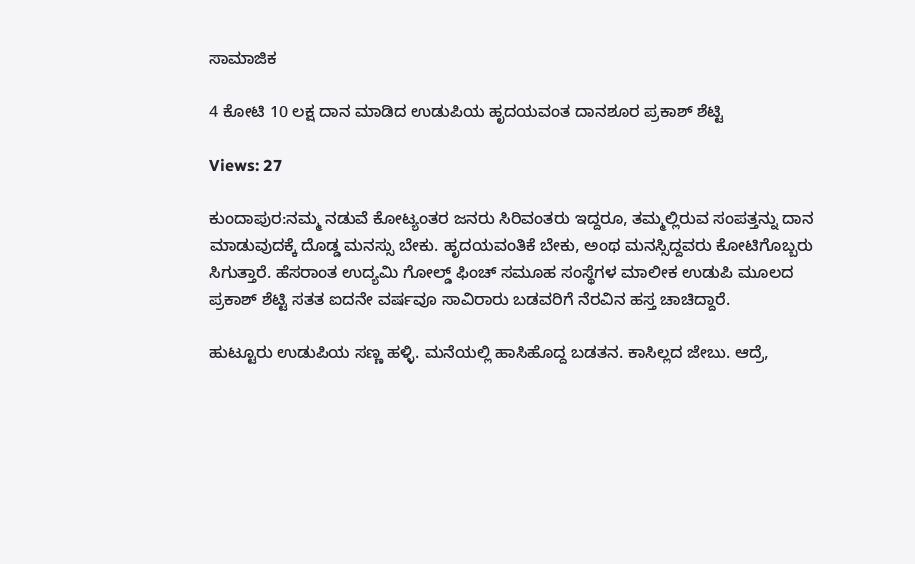ಸಾಮಾಜಿಕ

4 ಕೋಟಿ 10 ಲಕ್ಷ ದಾನ ಮಾಡಿದ ಉಡುಪಿಯ ಹೃದಯವಂತ ದಾನಶೂರ ಪ್ರಕಾಶ್ ಶೆಟ್ಟಿ

Views: 27

ಕುಂದಾಪುರ:ನಮ್ಮ ನಡುವೆ ಕೋಟ್ಯಂತರ ಜನರು ಸಿರಿವಂತರು ಇದ್ದರೂ, ತಮ್ಮಲ್ಲಿರುವ ಸಂಪತ್ತನ್ನು ದಾನ ಮಾಡುವುದಕ್ಕೆ ದೊಡ್ಡ ಮನಸ್ಸು ಬೇಕು. ಹೃದಯವಂತಿಕೆ ಬೇಕು, ಅಂಥ ಮನಸ್ಸಿದ್ದವರು ಕೋಟಿಗೊಬ್ಬರು ಸಿಗುತ್ತಾರೆ. ಹೆಸರಾಂತ ಉದ್ಯಮಿ ಗೋಲ್ಡ್ ಫಿಂಚ್ ಸಮೂಹ ಸಂಸ್ಥೆಗಳ ಮಾಲೀಕ ಉಡುಪಿ ಮೂಲದ ಪ್ರಕಾಶ್ ಶೆಟ್ಟಿ ಸತತ ಐದನೇ ವರ್ಷವೂ ಸಾವಿರಾರು ಬಡವರಿಗೆ ನೆರವಿನ ಹಸ್ತ ಚಾಚಿದ್ದಾರೆ.

ಹುಟ್ಟೂರು ಉಡುಪಿಯ ಸಣ್ಣ ಹಳ್ಳಿ. ಮನೆಯಲ್ಲಿ ಹಾಸಿಹೊದ್ದ ಬಡತನ. ಕಾಸಿಲ್ಲದ ಜೇಬು. ಆದ್ರೆ,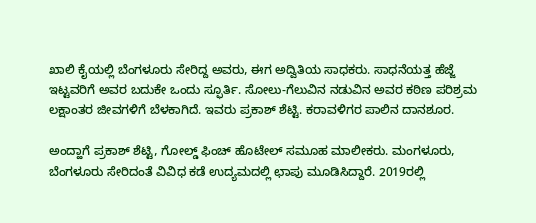ಖಾಲಿ ಕೈಯಲ್ಲಿ ಬೆಂಗಳೂರು ಸೇರಿದ್ದ ಅವರು, ಈಗ ಅದ್ವಿತಿಯ ಸಾಧಕರು. ಸಾಧನೆಯತ್ತ ಹೆಜ್ಜೆ ಇಟ್ಟವರಿಗೆ ಅವರ ಬದುಕೇ ಒಂದು ಸ್ಫೂರ್ತಿ. ಸೋಲು-ಗೆಲುವಿನ ನಡುವಿನ ಅವರ ಕಠಿಣ ಪರಿಶ್ರಮ ಲಕ್ಷಾಂತರ ಜೀವಗಳಿಗೆ ಬೆಳಕಾಗಿದೆ. ಇವರು ಪ್ರಕಾಶ್ ಶೆಟ್ಟಿ. ಕರಾವಳಿಗರ ಪಾಲಿನ ದಾನಶೂರ.

ಅಂದ್ಹಾಗೆ ಪ್ರಕಾಶ್ ಶೆಟ್ಟಿ, ಗೋಲ್ಡ್ ಫಿಂಚ್ ಹೊಟೇಲ್ ಸಮೂಹ ಮಾಲೀಕರು. ಮಂಗಳೂರು, ಬೆಂಗಳೂರು ಸೇರಿದಂತೆ ವಿವಿಧ ಕಡೆ ಉದ್ಯಮದಲ್ಲಿ ಛಾಪು ಮೂಡಿಸಿದ್ದಾರೆ. 2019ರಲ್ಲಿ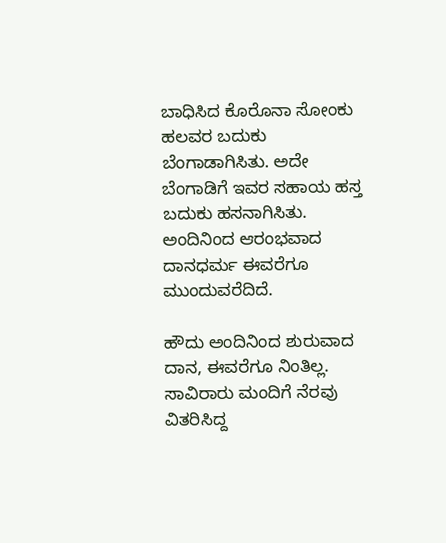ಬಾಧಿಸಿದ ಕೊರೊನಾ ಸೋಂಕು ಹಲವರ ಬದುಕು ಬೆಂಗಾಡಾಗಿಸಿತು. ಅದೇ ಬೆಂಗಾಡಿಗೆ ಇವರ ಸಹಾಯ ಹಸ್ತ ಬದುಕು ಹಸನಾಗಿಸಿತು. ಅಂದಿನಿಂದ ಆರಂಭವಾದ ದಾನಧರ್ಮ ಈವರೆಗೂ ಮುಂದುವರೆದಿದೆ.

ಹೌದು ಅಂದಿನಿಂದ ಶುರುವಾದ ದಾನ, ಈವರೆಗೂ ನಿಂತಿಲ್ಲ. ಸಾವಿರಾರು ಮಂದಿಗೆ ನೆರವು ವಿತರಿಸಿದ್ದ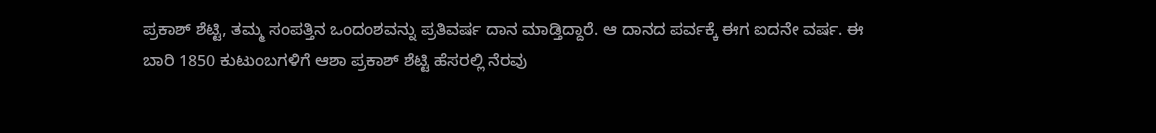ಪ್ರಕಾಶ್ ಶೆಟ್ಟಿ, ತಮ್ಮ ಸಂಪತ್ತಿನ ಒಂದಂಶವನ್ನು ಪ್ರತಿವರ್ಷ ದಾನ ಮಾಡ್ತಿದ್ದಾರೆ. ಆ ದಾನದ ಪರ್ವಕ್ಕೆ ಈಗ ಐದನೇ ವರ್ಷ. ಈ ಬಾರಿ 1850 ಕುಟುಂಬಗಳಿಗೆ ಆಶಾ ಪ್ರಕಾಶ್ ಶೆಟ್ಟಿ ಹೆಸರಲ್ಲಿ ನೆರವು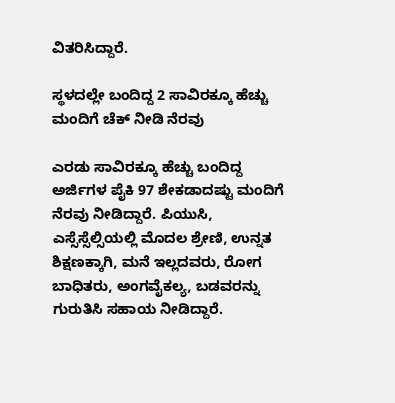ವಿತರಿಸಿದ್ದಾರೆ.

ಸ್ಥಳದಲ್ಲೇ ಬಂದಿದ್ದ 2 ಸಾವಿರಕ್ಕೂ ಹೆಚ್ಚು ಮಂದಿಗೆ ಚೆಕ್ ನೀಡಿ ನೆರವು

ಎರಡು ಸಾವಿರಕ್ಕೂ ಹೆಚ್ಚು ಬಂದಿದ್ದ ಅರ್ಜಿಗಳ ಪೈಕಿ 97 ಶೇಕಡಾದಷ್ಟು ಮಂದಿಗೆ ನೆರವು ನೀಡಿದ್ದಾರೆ. ಪಿಯುಸಿ, ಎಸ್ಸೆಸ್ಸೆಲ್ಸಿಯಲ್ಲಿ ಮೊದಲ ಶ್ರೇಣಿ, ಉನ್ನತ ಶಿಕ್ಷಣಕ್ಕಾಗಿ, ಮನೆ ಇಲ್ಲದವರು, ರೋಗ ಬಾಧಿತರು, ಅಂಗವೈಕಲ್ಯ, ಬಡವರನ್ನು ಗುರುತಿಸಿ ಸಹಾಯ ನೀಡಿದ್ದಾರೆ.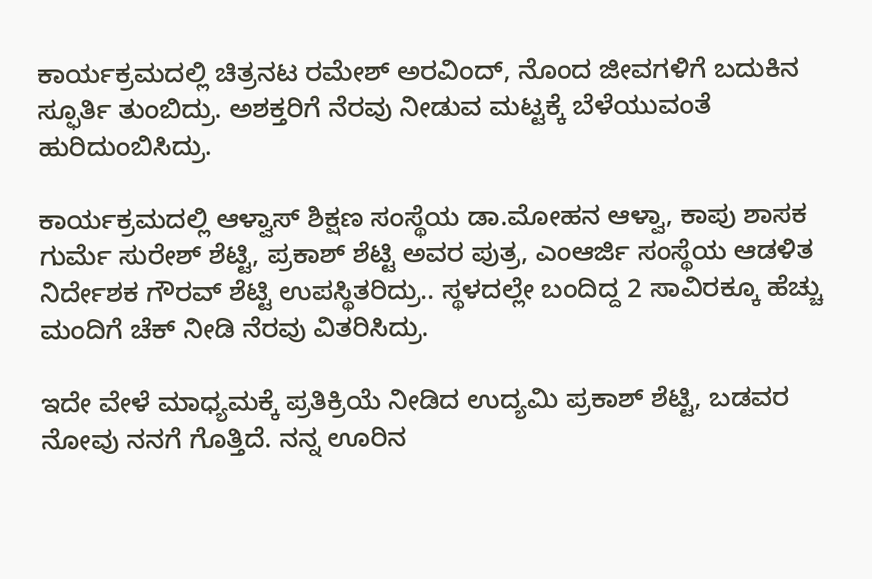ಕಾರ್ಯಕ್ರಮದಲ್ಲಿ ಚಿತ್ರನಟ ರಮೇಶ್ ಅರವಿಂದ್, ನೊಂದ ಜೀವಗಳಿಗೆ ಬದುಕಿನ ಸ್ಫೂರ್ತಿ ತುಂಬಿದ್ರು. ಅಶಕ್ತರಿಗೆ ನೆರವು ನೀಡುವ ಮಟ್ಟಕ್ಕೆ ಬೆಳೆಯುವಂತೆ ಹುರಿದುಂಬಿಸಿದ್ರು.

ಕಾರ್ಯಕ್ರಮದಲ್ಲಿ ಆಳ್ವಾಸ್ ಶಿಕ್ಷಣ ಸಂಸ್ಥೆಯ ಡಾ.ಮೋಹನ ಆಳ್ವಾ, ಕಾಪು ಶಾಸಕ ಗುರ್ಮೆ ಸುರೇಶ್ ಶೆಟ್ಟಿ, ಪ್ರಕಾಶ್ ಶೆಟ್ಟಿ ಅವರ ಪುತ್ರ, ಎಂಆರ್ಜಿ ಸಂಸ್ಥೆಯ ಆಡಳಿತ ನಿರ್ದೇಶಕ ಗೌರವ್ ಶೆಟ್ಟಿ ಉಪಸ್ಥಿತರಿದ್ರು.. ಸ್ಥಳದಲ್ಲೇ ಬಂದಿದ್ದ 2 ಸಾವಿರಕ್ಕೂ ಹೆಚ್ಚು ಮಂದಿಗೆ ಚೆಕ್ ನೀಡಿ ನೆರವು ವಿತರಿಸಿದ್ರು.

ಇದೇ ವೇಳೆ ಮಾಧ್ಯಮಕ್ಕೆ ಪ್ರತಿಕ್ರಿಯೆ ನೀಡಿದ ಉದ್ಯಮಿ ಪ್ರಕಾಶ್ ಶೆಟ್ಟಿ, ಬಡವರ ನೋವು ನನಗೆ ಗೊತ್ತಿದೆ. ನನ್ನ ಊರಿನ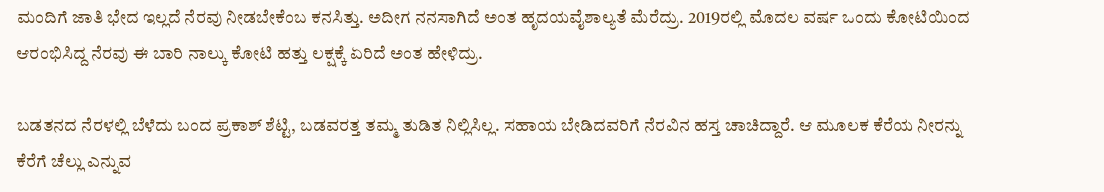ಮಂದಿಗೆ ಜಾತಿ ಭೇದ ಇಲ್ಲದೆ ನೆರವು ನೀಡಬೇಕೆಂಬ ಕನಸಿತ್ತು. ಅದೀಗ ನನಸಾಗಿದೆ ಅಂತ ಹೃದಯವೈಶಾಲ್ಯತೆ ಮೆರೆದ್ರು. 2019ರಲ್ಲಿ ಮೊದಲ ವರ್ಷ ಒಂದು ಕೋಟಿಯಿಂದ ಆರಂಭಿಸಿದ್ದ ನೆರವು ಈ ಬಾರಿ ನಾಲ್ಕು ಕೋಟಿ ಹತ್ತು ಲಕ್ಷಕ್ಕೆ ಏರಿದೆ ಅಂತ ಹೇಳಿದ್ರು.

ಬಡತನದ ನೆರಳಲ್ಲಿ ಬೆಳೆದು ಬಂದ ಪ್ರಕಾಶ್ ಶೆಟ್ಟಿ, ಬಡವರತ್ತ ತಮ್ಮ ತುಡಿತ ನಿಲ್ಲಿಸಿಲ್ಲ. ಸಹಾಯ ಬೇಡಿದವರಿಗೆ ನೆರವಿನ ಹಸ್ತ ಚಾಚಿದ್ದಾರೆ. ಆ ಮೂಲಕ ಕೆರೆಯ ನೀರನ್ನು ಕೆರೆಗೆ ಚೆಲ್ಲು ಎನ್ನುವ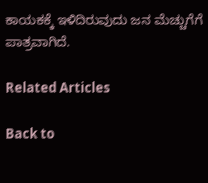ಕಾಯಕಕ್ಕೆ ಇಳಿದಿರುವುದು ಜನ ಮೆಚ್ಚುಗೆಗೆ ಪಾತ್ರವಾಗಿದೆ.

Related Articles

Back to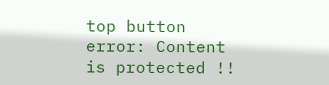top button
error: Content is protected !!